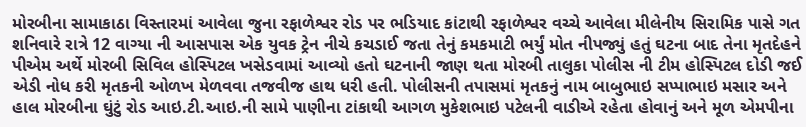મોરબીના સામાકાઠા વિસ્તારમાં આવેલા જુના રફાળેશ્વર રોડ પર ભડિયાદ કાંટાથી રફાળેશ્વર વચ્ચે આવેલા મીલેનીય સિરામિક પાસે ગત શનિવારે રાત્રે 12 વાગ્યા ની આસપાસ એક યુવક ટ્રેન નીચે કચડાઈ જતા તેનું કમકમાટી ભર્યું મોત નીપજ્યું હતું ઘટના બાદ તેના મૃતદેહને પીએમ અર્થે મોરબી સિવિલ હોસ્પિટલ ખસેડવામાં આવ્યો હતો ઘટનાની જાણ થતા મોરબી તાલુકા પોલીસ ની ટીમ હોસ્પિટલ દોડી જઈ એડી નોધ કરી મૃતકની ઓળખ મેળવવા તજવીજ હાથ ધરી હતી. પોલીસની તપાસમાં મૃતકનું નામ બાબુભાઇ સપ્પાભાઇ મસાર અને હાલ મોરબીના ઘુંટું રોડ આઇ.ટી.આઇ.ની સામે પાણીના ટાંકાથી આગળ મુકેશભાઇ પટેલની વાડીએ રહેતા હોવાનું અને મૂળ એમપીના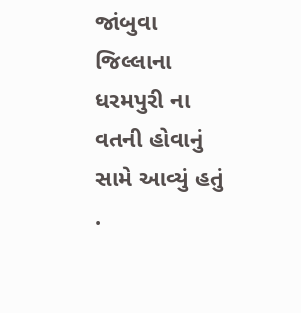જાંબુવા જિલ્લાના ધરમપુરી ના વતની હોવાનું સામે આવ્યું હતું .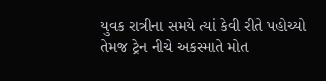યુવક રાત્રીના સમયે ત્યાં કેવી રીતે પહોચ્યો તેમજ ટ્રેન નીચે અકસ્માતે મોત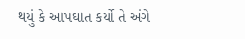થયું કે આપઘાત કર્યો તે અંગે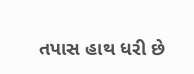તપાસ હાથ ધરી છે